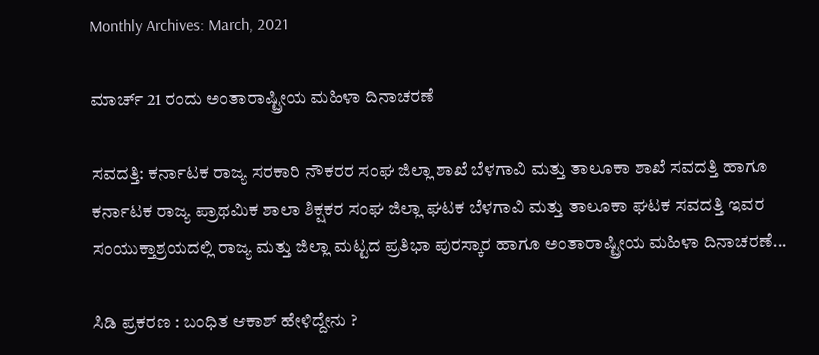Monthly Archives: March, 2021

ಮಾರ್ಚ್ 21 ರಂದು ಅಂತಾರಾಷ್ಟ್ರೀಯ ಮಹಿಳಾ ದಿನಾಚರಣೆ

ಸವದತ್ತಿ: ಕರ್ನಾಟಕ ರಾಜ್ಯ ಸರಕಾರಿ ನೌಕರರ ಸಂಘ ಜಿಲ್ಲಾ ಶಾಖೆ ಬೆಳಗಾವಿ ಮತ್ತು ತಾಲೂಕಾ ಶಾಖೆ ಸವದತ್ತಿ ಹಾಗೂ ಕರ್ನಾಟಕ ರಾಜ್ಯ ಪ್ರಾಥಮಿಕ ಶಾಲಾ ಶಿಕ್ಷಕರ ಸಂಘ ಜಿಲ್ಲಾ ಘಟಕ ಬೆಳಗಾವಿ ಮತ್ತು ತಾಲೂಕಾ ಘಟಕ ಸವದತ್ತಿ ಇವರ ಸಂಯುಕ್ತಾಶ್ರಯದಲ್ಲಿ ರಾಜ್ಯ ಮತ್ತು ಜಿಲ್ಲಾ ಮಟ್ಟದ ಪ್ರತಿಭಾ ಪುರಸ್ಕಾರ ಹಾಗೂ ಅಂತಾರಾಷ್ಟ್ರೀಯ ಮಹಿಳಾ ದಿನಾಚರಣೆ...

ಸಿಡಿ ಪ್ರಕರಣ : ಬಂಧಿತ ಆಕಾಶ್ ಹೇಳಿದ್ದೇನು ?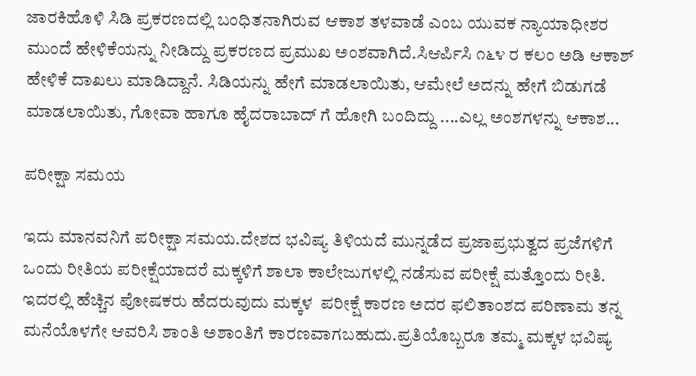ಜಾರಕಿಹೊಳಿ ಸಿಡಿ ಪ್ರಕರಣದಲ್ಲಿ ಬಂಧಿತನಾಗಿರುವ ಆಕಾಶ ತಳವಾಡೆ ಎಂಬ ಯುವಕ ನ್ಯಾಯಾಧೀಶರ ಮುಂದೆ ಹೇಳಿಕೆಯನ್ನು ನೀಡಿದ್ದು ಪ್ರಕರಣದ ಪ್ರಮುಖ ಅಂಶವಾಗಿದೆ.ಸಿಆರ್ಪಿಸಿ ೧೬೪ ರ ಕಲಂ ಅಡಿ ಆಕಾಶ್ ಹೇಳಿಕೆ ದಾಖಲು ಮಾಡಿದ್ದಾನೆ. ಸಿಡಿಯನ್ನು ಹೇಗೆ ಮಾಡಲಾಯಿತು, ಆಮೇಲೆ ಅದನ್ನು ಹೇಗೆ ಬಿಡುಗಡೆ ಮಾಡಲಾಯಿತು, ಗೋವಾ ಹಾಗೂ ಹೈದರಾಬಾದ್ ಗೆ ಹೋಗಿ ಬಂದಿದ್ದು ....ಎಲ್ಲ ಅಂಶಗಳನ್ನು ಆಕಾಶ...

ಪರೀಕ್ಷಾ ಸಮಯ

ಇದು ಮಾನವನಿಗೆ ಪರೀಕ್ಷಾ ಸಮಯ.ದೇಶದ ಭವಿಷ್ಯ ತಿಳಿಯದೆ ಮುನ್ನಡೆದ ಪ್ರಜಾಪ್ರಭುತ್ವದ ಪ್ರಜೆಗಳಿಗೆ ಒಂದು ರೀತಿಯ ಪರೀಕ್ಷೆಯಾದರೆ ಮಕ್ಕಳಿಗೆ ಶಾಲಾ ಕಾಲೇಜುಗಳಲ್ಲಿ ನಡೆಸುವ ಪರೀಕ್ಷೆ ಮತ್ತೊಂದು ರೀತಿ. ಇದರಲ್ಲಿ ಹೆಚ್ಚಿನ ಪೋಷಕರು ಹೆದರುವುದು ಮಕ್ಕಳ  ಪರೀಕ್ಷೆ ಕಾರಣ ಅದರ ಫಲಿತಾಂಶದ ಪರಿಣಾಮ ತನ್ನ ಮನೆಯೊಳಗೇ ಆವರಿಸಿ ಶಾಂತಿ ಅಶಾಂತಿಗೆ ಕಾರಣವಾಗಬಹುದು.ಪ್ರತಿಯೊಬ್ಬರೂ ತಮ್ಮ ಮಕ್ಕಳ ಭವಿಷ್ಯ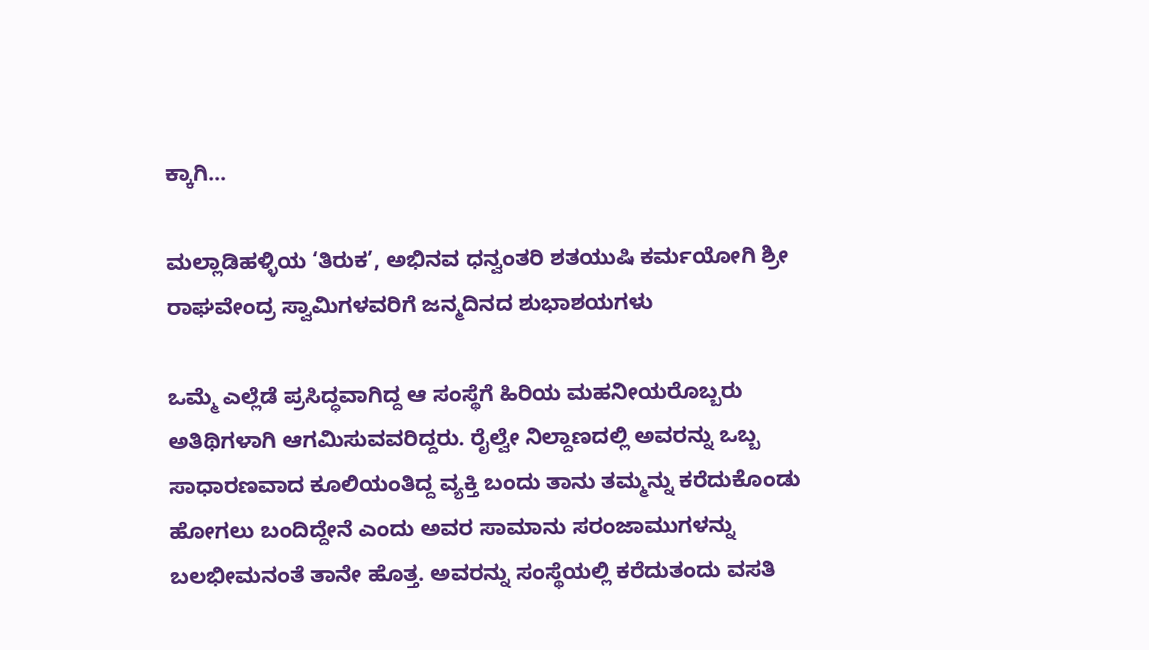ಕ್ಕಾಗಿ...

ಮಲ್ಲಾಡಿಹಳ್ಳಿಯ ‘ತಿರುಕ’, ಅಭಿನವ ಧನ್ವಂತರಿ ಶತಯುಷಿ ಕರ್ಮಯೋಗಿ ಶ್ರೀ ರಾಘವೇಂದ್ರ ಸ್ವಾಮಿಗಳವರಿಗೆ ಜನ್ಮದಿನದ ಶುಭಾಶಯಗಳು

ಒಮ್ಮೆ ಎಲ್ಲೆಡೆ ಪ್ರಸಿದ್ಧವಾಗಿದ್ದ ಆ ಸಂಸ್ಥೆಗೆ ಹಿರಿಯ ಮಹನೀಯರೊಬ್ಬರು ಅತಿಥಿಗಳಾಗಿ ಆಗಮಿಸುವವರಿದ್ದರು. ರೈಲ್ವೇ ನಿಲ್ದಾಣದಲ್ಲಿ ಅವರನ್ನು ಒಬ್ಬ ಸಾಧಾರಣವಾದ ಕೂಲಿಯಂತಿದ್ದ ವ್ಯಕ್ತಿ ಬಂದು ತಾನು ತಮ್ಮನ್ನು ಕರೆದುಕೊಂಡು ಹೋಗಲು ಬಂದಿದ್ದೇನೆ ಎಂದು ಅವರ ಸಾಮಾನು ಸರಂಜಾಮುಗಳನ್ನು ಬಲಭೀಮನಂತೆ ತಾನೇ ಹೊತ್ತ. ಅವರನ್ನು ಸಂಸ್ಥೆಯಲ್ಲಿ ಕರೆದುತಂದು ವಸತಿ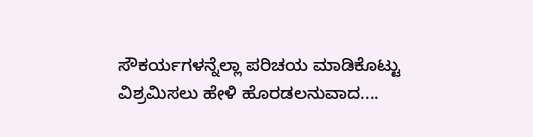ಸೌಕರ್ಯಗಳನ್ನೆಲ್ಲಾ ಪರಿಚಯ ಮಾಡಿಕೊಟ್ಟು ವಿಶ್ರಮಿಸಲು ಹೇಳಿ ಹೊರಡಲನುವಾದ....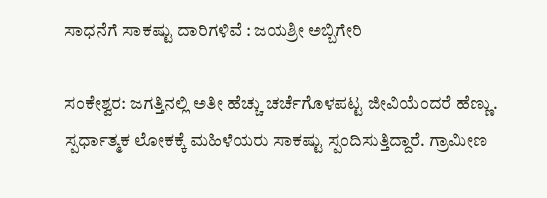ಸಾಧನೆಗೆ ಸಾಕಷ್ಟು ದಾರಿಗಳಿವೆ : ಜಯಶ್ರೀ ಅಬ್ಬಿಗೇರಿ

ಸಂಕೇಶ್ವರ: ಜಗತ್ತಿನಲ್ಲಿ ಅತೀ ಹೆಚ್ಚು ಚರ್ಚೆಗೊಳಪಟ್ಟ ಜೀವಿಯೆಂದರೆ ಹೆಣ್ಣು. ಸ್ಪರ್ಧಾತ್ಮಕ ಲೋಕಕ್ಕೆ ಮಹಿಳೆಯರು ಸಾಕಷ್ಟು ಸ್ಪಂದಿಸುತ್ತಿದ್ದಾರೆ. ಗ್ರಾಮೀಣ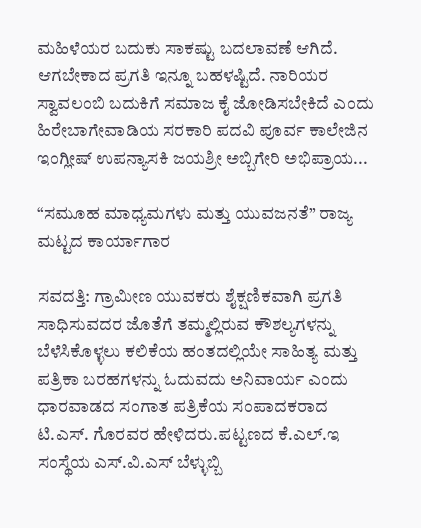ಮಹಿಳೆಯರ ಬದುಕು ಸಾಕಷ್ಟು ಬದಲಾವಣೆ ಆಗಿದೆ. ಆಗಬೇಕಾದ ಪ್ರಗತಿ ಇನ್ನೂ ಬಹಳಷ್ಟಿದೆ. ನಾರಿಯರ ಸ್ವಾವಲಂಬಿ ಬದುಕಿಗೆ ಸಮಾಜ ಕೈ ಜೋಡಿಸಬೇಕಿದೆ ಎಂದು ಹಿರೇಬಾಗೇವಾಡಿಯ ಸರಕಾರಿ ಪದವಿ ಪೂರ್ವ ಕಾಲೇಜಿನ ಇಂಗ್ಲೀಷ್ ಉಪನ್ಯಾಸಕಿ ಜಯಶ್ರೀ ಅಬ್ಬಿಗೇರಿ ಅಭಿಪ್ರಾಯ...

“ಸಮೂಹ ಮಾಧ್ಯಮಗಳು ಮತ್ತು ಯುವಜನತೆ” ರಾಜ್ಯ ಮಟ್ಟದ ಕಾರ್ಯಾಗಾರ

ಸವದತ್ತಿ: ಗ್ರಾಮೀಣ ಯುವಕರು ಶೈಕ್ಷಣಿಕವಾಗಿ ಪ್ರಗತಿ ಸಾಧಿಸುವದರ ಜೊತೆಗೆ ತಮ್ಮಲ್ಲಿರುವ ಕೌಶಲ್ಯಗಳನ್ನು ಬೆಳೆಸಿಕೊಳ್ಳಲು ಕಲಿಕೆಯ ಹಂತದಲ್ಲಿಯೇ ಸಾಹಿತ್ಯ ಮತ್ತು ಪತ್ರಿಕಾ ಬರಹಗಳನ್ನು ಓದುವದು ಅನಿವಾರ್ಯ ಎಂದು ಧಾರವಾಡದ ಸಂಗಾತ ಪತ್ರಿಕೆಯ ಸಂಪಾದಕರಾದ ಟಿ.ಎಸ್. ಗೊರವರ ಹೇಳಿದರು.ಪಟ್ಟಣದ ಕೆ.ಎಲ್.ಇ ಸಂಸ್ಥೆಯ ಎಸ್.ವಿ.ಎಸ್ ಬೆಳ್ಳುಬ್ಬಿ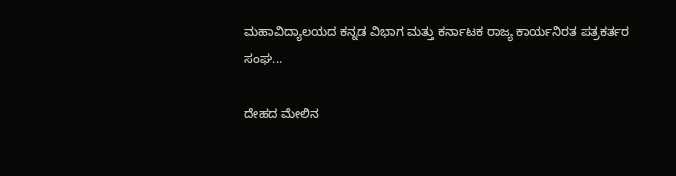ಮಹಾವಿದ್ಯಾಲಯದ ಕನ್ನಡ ವಿಭಾಗ ಮತ್ತು ಕರ್ನಾಟಕ ರಾಜ್ಯ ಕಾರ್ಯನಿರತ ಪತ್ರಕರ್ತರ ಸಂಘ...

ದೇಹದ ಮೇಲಿನ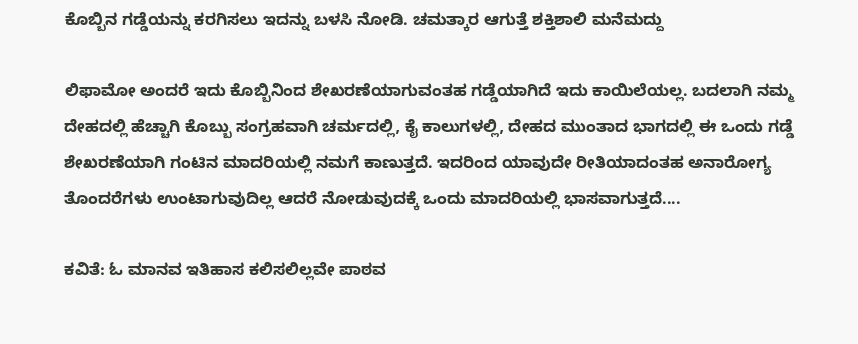ಕೊಬ್ಬಿನ‌ ಗಡ್ಡೆಯನ್ನು ಕರಗಿಸಲು ಇದನ್ನು ಬಳಸಿ ನೋಡಿ. ಚಮತ್ಕಾರ ಆಗುತ್ತೆ ಶಕ್ತಿಶಾಲಿ ಮನೆಮದ್ದು

ಲಿಫಾಮೋ ಅಂದರೆ ಇದು ಕೊಬ್ಬಿನಿಂದ ಶೇಖರಣೆಯಾಗುವಂತಹ ಗಡ್ಡೆಯಾಗಿದೆ ಇದು ಕಾಯಿಲೆಯಲ್ಲ. ಬದಲಾಗಿ ನಮ್ಮ ದೇಹದಲ್ಲಿ ಹೆಚ್ಚಾಗಿ ಕೊಬ್ಬು ಸಂಗ್ರಹವಾಗಿ ಚರ್ಮದಲ್ಲಿ, ಕೈ ಕಾಲುಗಳಲ್ಲಿ, ದೇಹದ ಮುಂತಾದ ಭಾಗದಲ್ಲಿ ಈ ಒಂದು ಗಡ್ಡೆ ಶೇಖರಣೆಯಾಗಿ ಗಂಟಿನ ಮಾದರಿಯಲ್ಲಿ ನಮಗೆ ಕಾಣುತ್ತದೆ. ಇದರಿಂದ ಯಾವುದೇ ರೀತಿಯಾದಂತಹ ಅನಾರೋಗ್ಯ ತೊಂದರೆಗಳು ಉಂಟಾಗುವುದಿಲ್ಲ ಆದರೆ ನೋಡುವುದಕ್ಕೆ ಒಂದು ಮಾದರಿಯಲ್ಲಿ ಭಾಸವಾಗುತ್ತದೆ....

ಕವಿತೆ: ಓ ಮಾನವ ಇತಿಹಾಸ ಕಲಿಸಲಿಲ್ಲವೇ ಪಾಠವ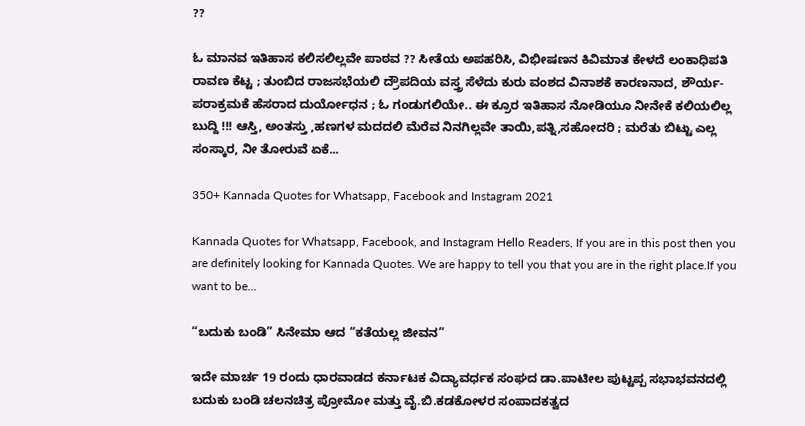??

ಓ ಮಾನವ ಇತಿಹಾಸ ಕಲಿಸಲಿಲ್ಲವೇ ಪಾಠವ ?? ಸೀತೆಯ ಅಪಹರಿಸಿ, ವಿಭೀಷಣನ ಕಿವಿಮಾತ ಕೇಳದೆ ಲಂಕಾಧಿಪತಿ ರಾವಣ ಕೆಟ್ಟ ; ತುಂಬಿದ ರಾಜಸಭೆಯಲಿ ದ್ರೌಪದಿಯ ವಸ್ತ್ರ ಸೆಳೆದು ಕುರು ವಂಶದ ವಿನಾಶಕೆ ಕಾರಣನಾದ, ಶೌರ್ಯ-ಪರಾಕ್ರಮಕೆ ಹೆಸರಾದ ದುರ್ಯೋಧನ ; ಓ ಗಂಡುಗಲಿಯೇ.. ಈ ಕ್ರೂರ ಇತಿಹಾಸ ನೋಡಿಯೂ ನೀನೇಕೆ ಕಲಿಯಲಿಲ್ಲ ಬುದ್ದಿ !!! ಆಸ್ತಿ, ಅಂತಸ್ತು ,ಹಣಗಳ ಮದದಲಿ ಮೆರೆವ ನಿನಗಿಲ್ಲವೇ ತಾಯಿ,ಪತ್ನಿ,ಸಹೋದರಿ ; ಮರೆತು ಬಿಟ್ಟು ಎಲ್ಲ ಸಂಸ್ಕಾರ, ನೀ ತೋರುವೆ ಏಕೆ...

350+ Kannada Quotes for Whatsapp, Facebook and Instagram 2021

Kannada Quotes for Whatsapp, Facebook, and Instagram Hello Readers, If you are in this post then you are definitely looking for Kannada Quotes. We are happy to tell you that you are in the right place.If you want to be...

“ಬದುಕು ಬಂಡಿ” ಸಿನೇಮಾ ಆದ “ಕತೆಯಲ್ಲ ಜೀವನ”

ಇದೇ ಮಾರ್ಚ 19 ರಂದು ಧಾರವಾಡದ ಕರ್ನಾಟಕ ವಿದ್ಯಾವರ್ಧಕ ಸಂಘದ ಡಾ.ಪಾಟೀಲ ಪುಟ್ಟಪ್ಪ ಸಭಾಭವನದಲ್ಲಿ ಬದುಕು ಬಂಡಿ ಚಲನಚಿತ್ರ ಪ್ರೋಮೋ ಮತ್ತು ವೈ.ಬಿ.ಕಡಕೋಳರ ಸಂಪಾದಕತ್ವದ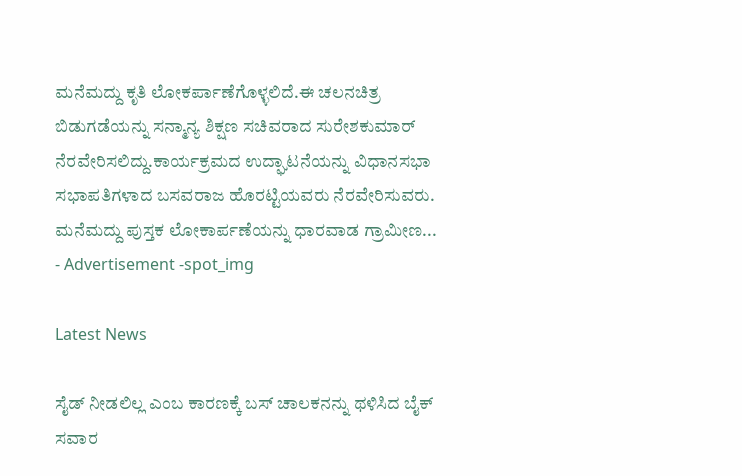ಮನೆಮದ್ದು ಕೃತಿ ಲೋಕರ್ಪಾಣೆಗೊಳ್ಳಲಿದೆ.ಈ ಚಲನಚಿತ್ರ ಬಿಡುಗಡೆಯನ್ನು ಸನ್ಮಾನ್ಯ ಶಿಕ್ಷಣ ಸಚಿವರಾದ ಸುರೇಶಕುಮಾರ್ ನೆರವೇರಿಸಲಿದ್ದು.ಕಾರ್ಯಕ್ರಮದ ಉದ್ಘಾಟನೆಯನ್ನು ವಿಧಾನಸಭಾ ಸಭಾಪತಿಗಳಾದ ಬಸವರಾಜ ಹೊರಟ್ಟಿಯವರು ನೆರವೇರಿಸುವರು. ಮನೆಮದ್ದು ಪುಸ್ತಕ ಲೋಕಾರ್ಪಣೆಯನ್ನು ಧಾರವಾಡ ಗ್ರಾಮೀಣ...
- Advertisement -spot_img

Latest News

ಸೈಡ್ ನೀಡಲಿಲ್ಲ ಎಂಬ ಕಾರಣಕ್ಕೆ ಬಸ್ ಚಾಲಕನನ್ನು ಥಳಿಸಿದ ಬೈಕ್ ಸವಾರ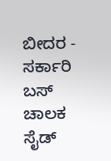ಬೀದರ - ಸರ್ಕಾರಿ ಬಸ್ ಚಾಲಕ ಸೈಡ್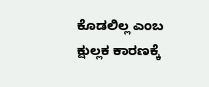ಕೊಡಲಿಲ್ಲ ಎಂಬ ಕ್ಷುಲ್ಲಕ ಕಾರಣಕ್ಕೆ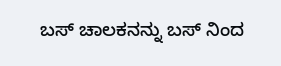ಬಸ್ ಚಾಲಕನನ್ನು ಬಸ್ ನಿಂದ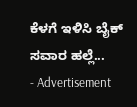ಕೆಳಗೆ ಇಳಿಸಿ ಬೈಕ್ ಸವಾರ ಹಲ್ಲೆ...
- Advertisement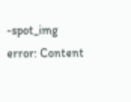-spot_img
error: Content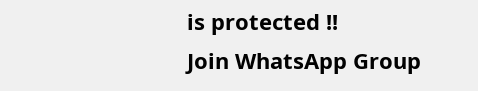is protected !!
Join WhatsApp Group